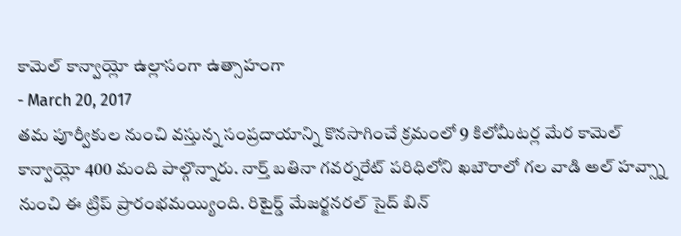కామెల్ కాన్వాయ్లో ఉల్లాసంగా ఉత్సాహంగా
- March 20, 2017
తమ పూర్వీకుల నుంచి వస్తున్న సంప్రదాయాన్ని కొనసాగించే క్రమంలో 9 కిలోమీటర్ల మేర కామెల్ కాన్వాయ్లో 400 మంది పాల్గొన్నారు. నార్త్ బతినా గవర్నరేట్ పరిధిలోని ఖబౌరాలో గల వాడి అల్ హవ్స్నా నుంచి ఈ ట్రిప్ ప్రారంభమయ్యింది. రిటైర్డ్ మేజర్జనరల్ సైద్ బిన్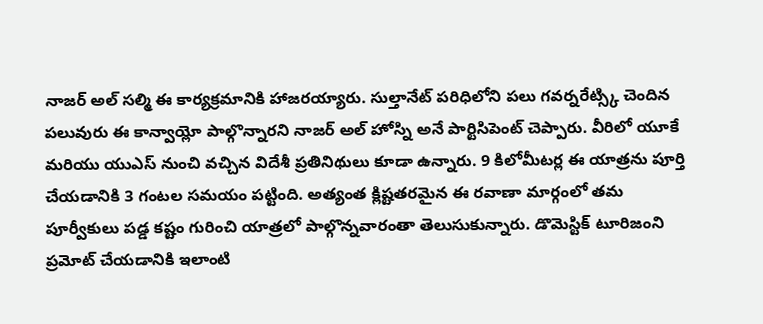నాజర్ అల్ సల్మి ఈ కార్యక్రమానికి హాజరయ్యారు. సుల్తానేట్ పరిధిలోని పలు గవర్నరేట్స్కి చెందిన పలువురు ఈ కాన్వాయ్లో పాల్గొన్నారని నాజర్ అల్ హోస్ని అనే పార్టిసిపెంట్ చెప్పారు. వీరిలో యూకే మరియు యుఎస్ నుంచి వచ్చిన విదేశీ ప్రతినిథులు కూడా ఉన్నారు. 9 కిలోమీటర్ల ఈ యాత్రను పూర్తి చేయడానికి 3 గంటల సమయం పట్టింది. అత్యంత క్లిష్టతరమైన ఈ రవాణా మార్గంలో తమ పూర్వీకులు పడ్డ కష్టం గురించి యాత్రలో పాల్గొన్నవారంతా తెలుసుకున్నారు. డొమెస్టిక్ టూరిజంని ప్రమోట్ చేయడానికి ఇలాంటి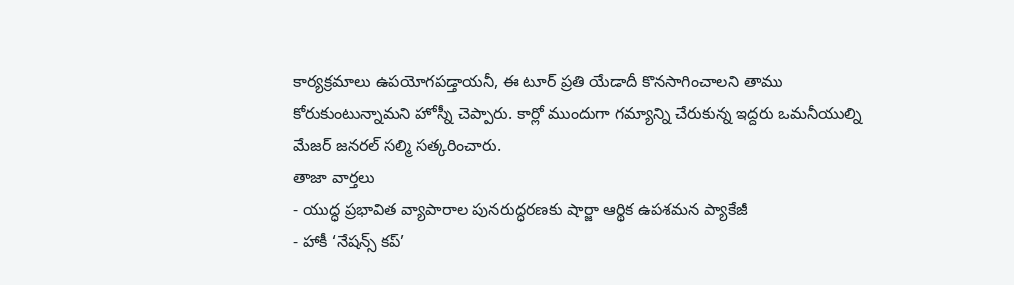కార్యక్రమాలు ఉపయోగపడ్తాయనీ, ఈ టూర్ ప్రతి యేడాదీ కొనసాగించాలని తాము కోరుకుంటున్నామని హోస్నీ చెప్పారు. కార్లో ముందుగా గమ్యాన్ని చేరుకున్న ఇద్దరు ఒమనీయుల్ని మేజర్ జనరల్ సల్మి సత్కరించారు.
తాజా వార్తలు
- యుద్ధ ప్రభావిత వ్యాపారాల పునరుద్ధరణకు షార్జా ఆర్థిక ఉపశమన ప్యాకేజీ
- హాకీ ‘నేషన్స్ కప్’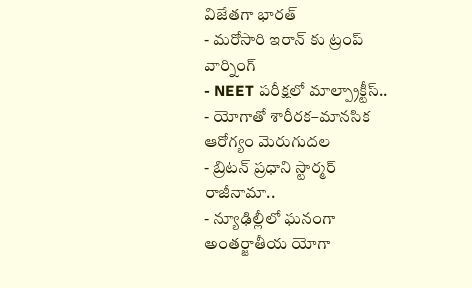విజేతగా భారత్
- మరోసారి ఇరాన్ కు ట్రంప్ వార్నింగ్
- NEET పరీక్షలో మాల్ప్రాక్టీస్..
- యోగాతో శారీరక–మానసిక ఆరోగ్యం మెరుగుదల
- బ్రిటన్ ప్రధాని స్టార్మర్ రాజీనామా..
- న్యూఢిల్లీలో ఘనంగా అంతర్జాతీయ యోగా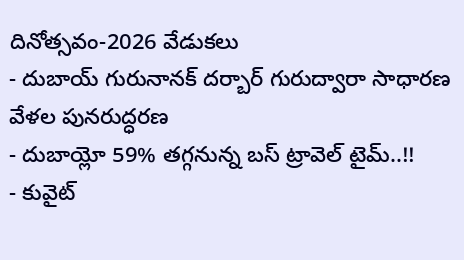దినోత్సవం-2026 వేడుకలు
- దుబాయ్ గురునానక్ దర్బార్ గురుద్వారా సాధారణ వేళల పునరుద్ధరణ
- దుబాయ్లో 59% తగ్గనున్న బస్ ట్రావెల్ టైమ్..!!
- కువైట్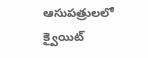ఆసుపత్రులలో క్వైయిట్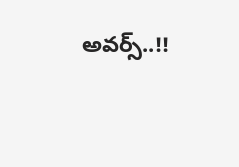అవర్స్..!!